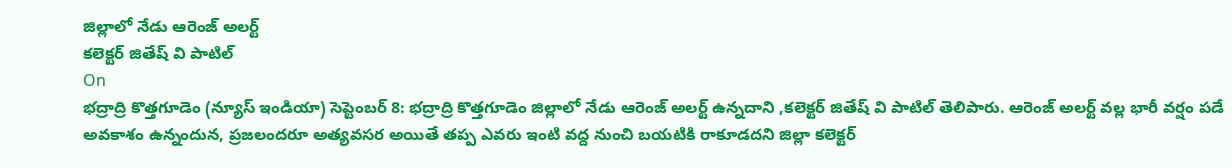జిల్లాలో నేడు ఆరెంజ్ అలర్ట్
కలెక్టర్ జితేష్ వి పాటిల్
On
భద్రాద్రి కొత్తగూడెం (న్యూస్ ఇండియా) సెప్టెంబర్ 8: భద్రాద్రి కొత్తగూడెం జిల్లాలో నేడు ఆరెంజ్ అలర్ట్ ఉన్నదాని ,కలెక్టర్ జితేష్ వి పాటిల్ తెలిపారు. ఆరెంజ్ అలర్ట్ వల్ల భారీ వర్షం పడే అవకాశం ఉన్నందున, ప్రజలందరూ అత్యవసర అయితే తప్ప ఎవరు ఇంటి వద్ద నుంచి బయటికి రాకూడదని జిల్లా కలెక్టర్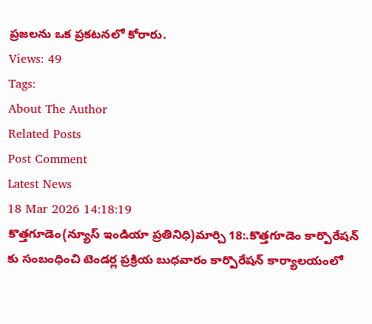ప్రజలను ఒక ప్రకటనలో కోరారు.
Views: 49
Tags:
About The Author
Related Posts
Post Comment
Latest News
18 Mar 2026 14:18:19
కొత్తగూడెం(న్యూస్ ఇండియా ప్రతినిధి)మార్చి 18:.కొత్తగూడెం కార్పొరేషన్ కు సంబంధించి టెండర్ల ప్రక్రియ బుధవారం కార్పొరేషన్ కార్యాలయంలో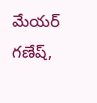మేయర్ గణేష్,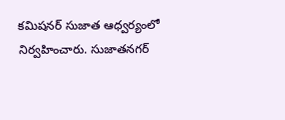కమిషనర్ సుజాత ఆధ్వర్యంలో నిర్వహించారు. సుజాతనగర్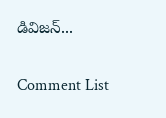డివిజన్...

Comment List